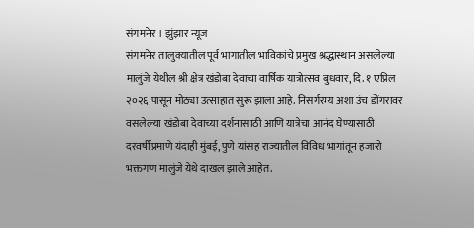संगमनेर । झुंझार न्यूज
संगमनेर तालुक्यातील पूर्व भागातील भाविकांचे प्रमुख श्रद्धास्थान असलेल्या मालुंजे येथील श्री क्षेत्र खंडोबा देवाचा वार्षिक यात्रोत्सव बुधवार, दि. १ एप्रिल २०२६ पासून मोठ्या उत्साहात सुरू झाला आहे. निसर्गरम्य अशा उंच डोंगरावर वसलेल्या खंडोबा देवाच्या दर्शनासाठी आणि यात्रेचा आनंद घेण्यासाठी दरवर्षीप्रमाणे यंदाही मुंबई, पुणे यांसह राज्यातील विविध भागांतून हजारो भक्तगण मालुंजे येथे दाखल झाले आहेत.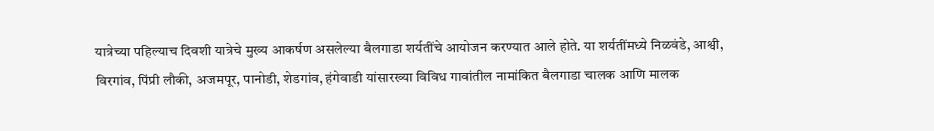यात्रेच्या पहिल्याच दिवशी यात्रेचे मुख्य आकर्षण असलेल्या बैलगाडा शर्यतींचे आयोजन करण्यात आले होते. या शर्यतींमध्ये निळवंडे, आश्वी, विरगांव, पिंप्री लौकी, अजमपूर, पानोडी, शेडगांव, हंगेवाडी यांसारख्या विविध गावांतील नामांकित बैलगाडा चालक आणि मालक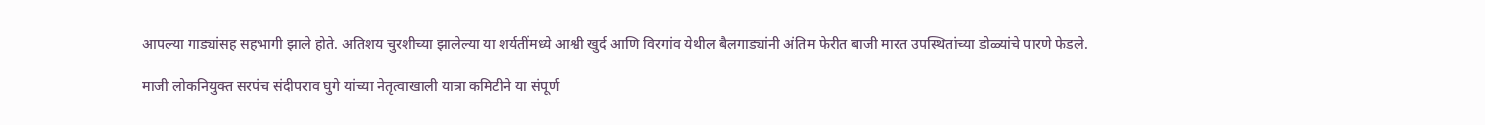आपल्या गाड्यांसह सहभागी झाले होते. अतिशय चुरशीच्या झालेल्या या शर्यतींमध्ये आश्वी खुर्द आणि विरगांव येथील बैलगाड्यांनी अंतिम फेरीत बाजी मारत उपस्थितांच्या डोळ्यांचे पारणे फेडले.

माजी लोकनियुक्त सरपंच संदीपराव घुगे यांच्या नेतृत्वाखाली यात्रा कमिटीने या संपूर्ण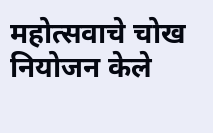महोत्सवाचे चोख नियोजन केले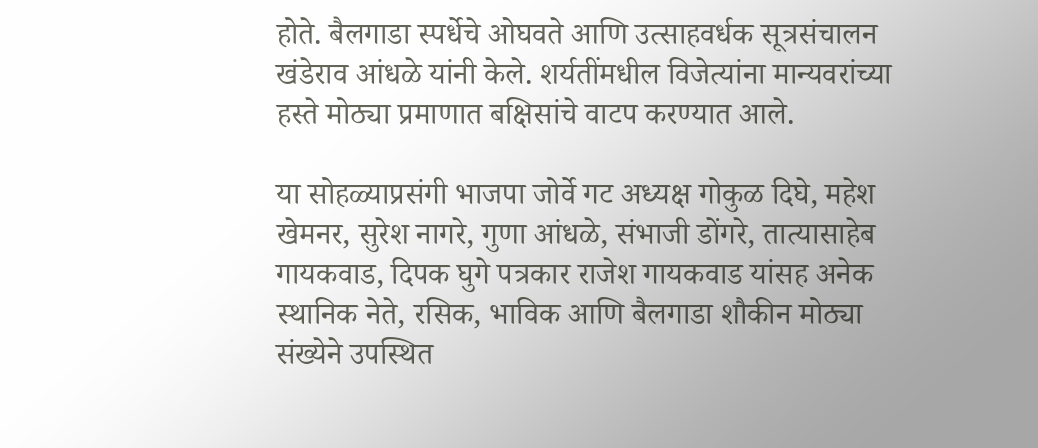होते. बैलगाडा स्पर्धेचे ओघवते आणि उत्साहवर्धक सूत्रसंचालन खंडेराव आंधळे यांनी केले. शर्यतींमधील विजेत्यांना मान्यवरांच्या हस्ते मोठ्या प्रमाणात बक्षिसांचे वाटप करण्यात आले.

या सोहळ्याप्रसंगी भाजपा जोर्वे गट अध्यक्ष गोकुळ दिघे, महेश खेमनर, सुरेश नागरे, गुणा आंधळे, संभाजी डोंगरे, तात्यासाहेब गायकवाड, दिपक घुगे पत्रकार राजेश गायकवाड यांसह अनेक स्थानिक नेते, रसिक, भाविक आणि बैलगाडा शौकीन मोठ्या संख्येने उपस्थित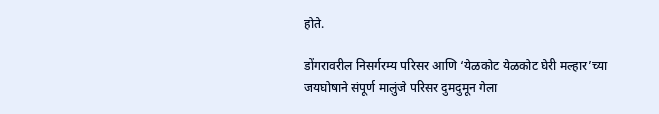होते.

डोंगरावरील निसर्गरम्य परिसर आणि ‘येळकोट येळकोट घेरी मल्हार’च्या जयघोषाने संपूर्ण मालुंजे परिसर दुमदुमून गेला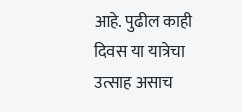आहे. पुढील काही दिवस या यात्रेचा उत्साह असाच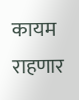कायम राहणार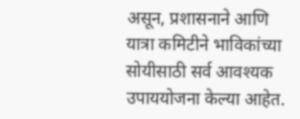असून, प्रशासनाने आणि यात्रा कमिटीने भाविकांच्या सोयीसाठी सर्व आवश्यक उपाययोजना केल्या आहेत.